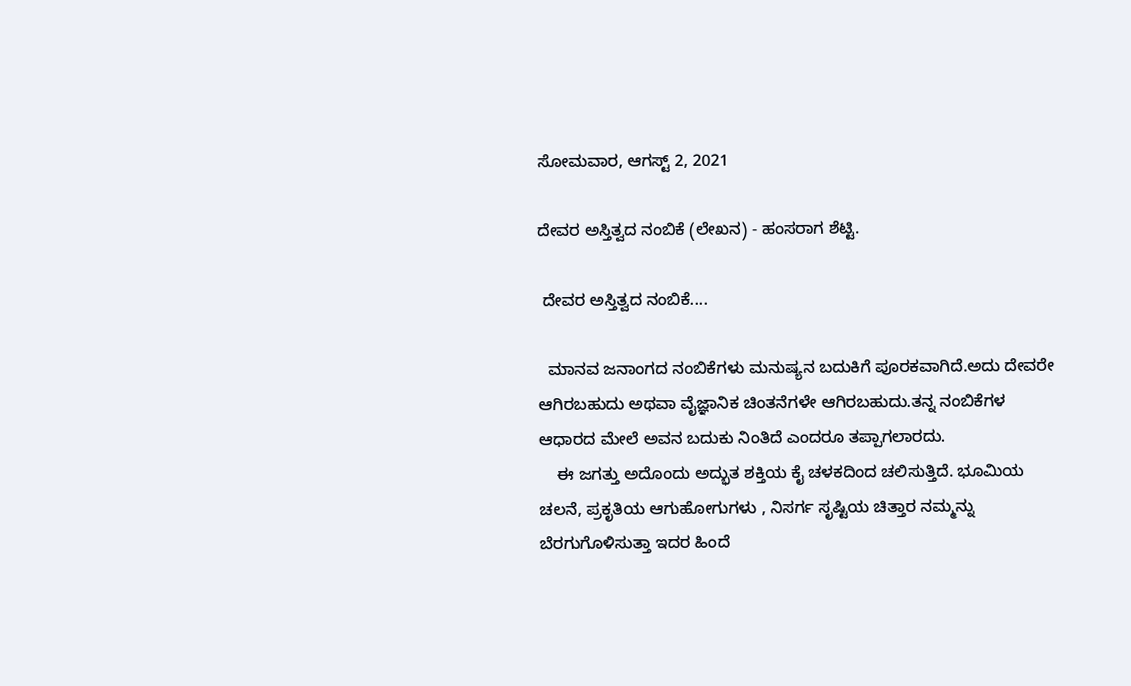ಸೋಮವಾರ, ಆಗಸ್ಟ್ 2, 2021

ದೇವರ ಅಸ್ತಿತ್ವದ ನಂಬಿಕೆ (ಲೇಖನ) - ಹಂಸರಾಗ ಶೆಟ್ಟಿ.

 ದೇವರ ಅಸ್ತಿತ್ವದ ನಂಬಿಕೆ....

  ಮಾನವ ಜನಾಂಗದ ನಂಬಿಕೆಗಳು ಮನುಷ್ಯನ ಬದುಕಿಗೆ ಪೂರಕವಾಗಿದೆ.ಅದು ದೇವರೇ ಆಗಿರಬಹುದು ಅಥವಾ ವೈಜ್ಞಾನಿಕ ಚಿಂತನೆಗಳೇ ಆಗಿರಬಹುದು.ತನ್ನ ನಂಬಿಕೆಗಳ  ಆಧಾರದ ಮೇಲೆ ಅವನ ಬದುಕು ನಿಂತಿದೆ ಎಂದರೂ ತಪ್ಪಾಗಲಾರದು.
    ಈ ಜಗತ್ತು ಅದೊಂದು ಅದ್ಭುತ ಶಕ್ತಿಯ ಕೈ ಚಳಕದಿಂದ ಚಲಿಸುತ್ತಿದೆ. ಭೂಮಿಯ ಚಲನೆ, ಪ್ರಕೃತಿಯ ಆಗುಹೋಗುಗಳು , ನಿಸರ್ಗ ಸೃಷ್ಟಿಯ ಚಿತ್ತಾರ ನಮ್ಮನ್ನು ಬೆರಗುಗೊಳಿಸುತ್ತಾ ಇದರ ಹಿಂದೆ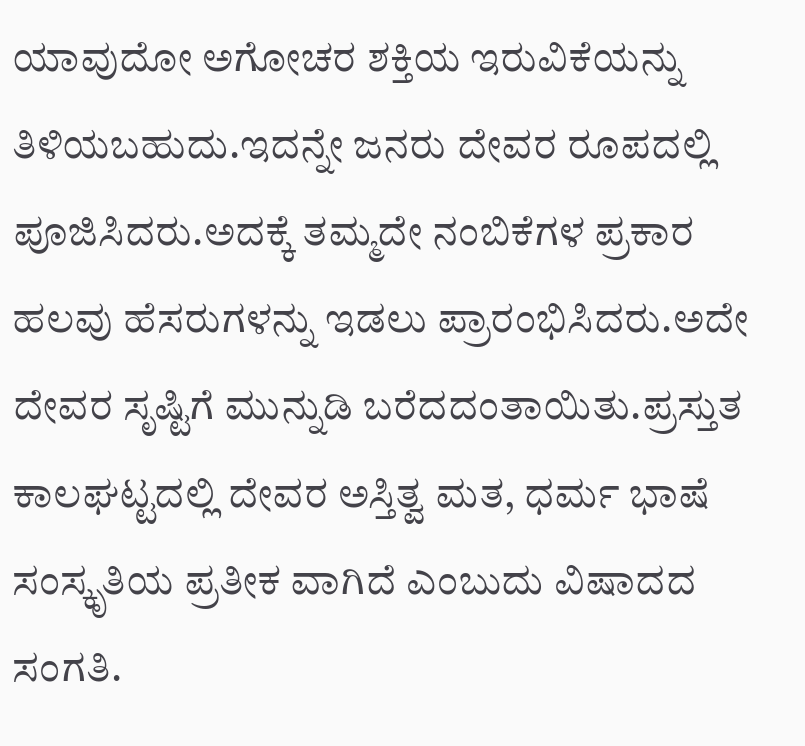ಯಾವುದೋ ಅಗೋಚರ ಶಕ್ತಿಯ ಇರುವಿಕೆಯನ್ನು ತಿಳಿಯಬಹುದು.ಇದನ್ನೇ ಜನರು ದೇವರ ರೂಪದಲ್ಲಿ ಪೂಜಿಸಿದರು.ಅದಕ್ಕೆ ತಮ್ಮದೇ ನಂಬಿಕೆಗಳ ಪ್ರಕಾರ ಹಲವು ಹೆಸರುಗಳನ್ನು ಇಡಲು ಪ್ರಾರಂಭಿಸಿದರು.ಅದೇ ದೇವರ ಸೃಷ್ಟಿಗೆ ಮುನ್ನುಡಿ ಬರೆದದಂತಾಯಿತು.ಪ್ರಸ್ತುತ ಕಾಲಘಟ್ಟದಲ್ಲಿ ದೇವರ ಅಸ್ತಿತ್ವ ಮತ, ಧರ್ಮ ಭಾಷೆ ಸಂಸ್ಕೃತಿಯ ಪ್ರತೀಕ ವಾಗಿದೆ ಎಂಬುದು ವಿಷಾದದ ಸಂಗತಿ.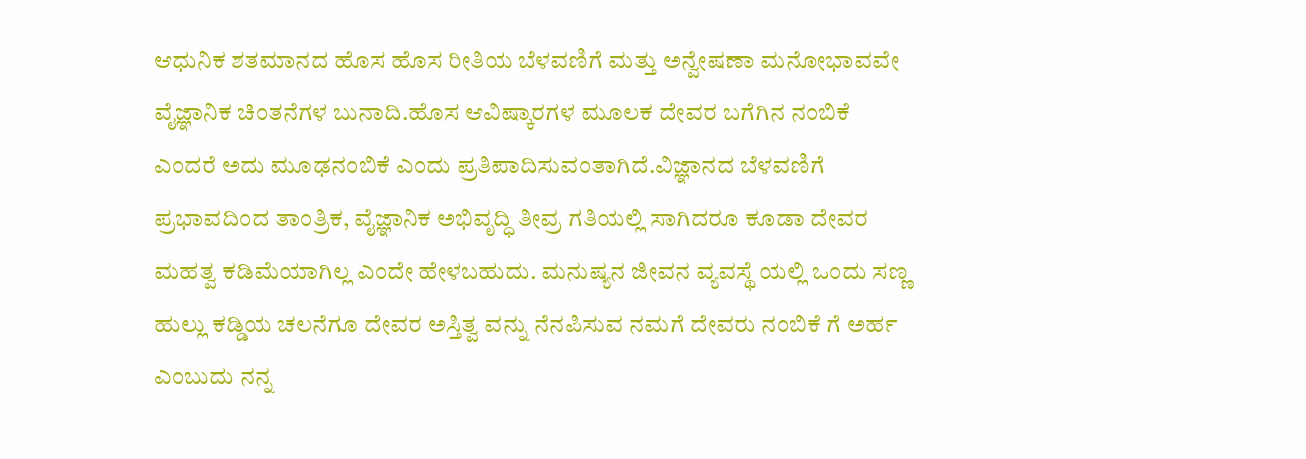ಆಧುನಿಕ ಶತಮಾನದ ಹೊಸ ಹೊಸ ರೀತಿಯ ಬೆಳವಣಿಗೆ ಮತ್ತು ಅನ್ವೇಷಣಾ ಮನೋಭಾವವೇ ವೈಜ್ಞಾನಿಕ ಚಿಂತನೆಗಳ ಬುನಾದಿ.ಹೊಸ ಆವಿಷ್ಕಾರಗಳ ಮೂಲಕ ದೇವರ ಬಗೆಗಿನ ನಂಬಿಕೆ ಎಂದರೆ ಅದು ಮೂಢನಂಬಿಕೆ ಎಂದು ಪ್ರತಿಪಾದಿಸುವಂತಾಗಿದೆ.ವಿಜ್ಞಾನದ ಬೆಳವಣಿಗೆ ಪ್ರಭಾವದಿಂದ ತಾಂತ್ರಿಕ, ವೈಜ್ಞಾನಿಕ ಅಭಿವೃದ್ಧಿ ತೀವ್ರ ಗತಿಯಲ್ಲಿ ಸಾಗಿದರೂ ಕೂಡಾ ದೇವರ ಮಹತ್ವ ಕಡಿಮೆಯಾಗಿಲ್ಲ ಎಂದೇ ಹೇಳಬಹುದು. ಮನುಷ್ಯನ ಜೀವನ ವ್ಯವಸ್ಥೆ ಯಲ್ಲಿ ಒಂದು ಸಣ್ಣ ಹುಲ್ಲು ಕಡ್ಡಿಯ ಚಲನೆಗೂ ದೇವರ ಅಸ್ತಿತ್ವ ವನ್ನು ನೆನಪಿಸುವ ನಮಗೆ ದೇವರು ನಂಬಿಕೆ ಗೆ ಅರ್ಹ ಎಂಬುದು ನನ್ನ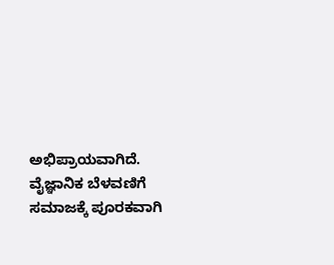ಅಭಿಪ್ರಾಯವಾಗಿದೆ.  ವೈಜ್ಞಾನಿಕ ಬೆಳವಣಿಗೆ ಸಮಾಜಕ್ಕೆ ಪೂರಕವಾಗಿ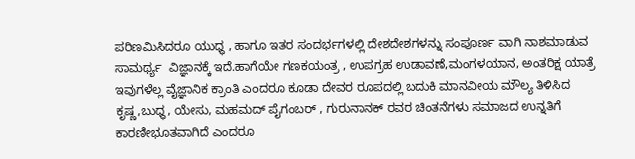ಪರಿಣಮಿಸಿದರೂ ಯುಧ್ಧ , ಹಾಗೂ ಇತರ ಸಂದರ್ಭಗಳಲ್ಲಿ ದೇಶದೇಶಗಳನ್ನು ಸಂಪೂರ್ಣ ವಾಗಿ ನಾಶಮಾಡುವ ಸಾಮರ್ಥ್ಯ  ವಿಜ್ಞಾನಕ್ಕೆ ಇದೆ.ಹಾಗೆಯೇ ಗಣಕಯಂತ್ರ , ಉಪಗ್ರಹ ಉಡಾವಣೆ,ಮಂಗಳಯಾನ, ಅಂತರಿಕ್ಷ ಯಾತ್ರೆ ಇವುಗಳೆಲ್ಲ ವೈಜ್ಞಾನಿಕ ಕ್ರಾಂತಿ ಎಂದರೂ ಕೂಡಾ ದೇವರ ರೂಪದಲ್ಲಿ ಬದುಕಿ ಮಾನವೀಯ ಮೌಲ್ಯ ತಿಳಿಸಿದ ಕೃಷ್ಣ,ಬುಧ್ಧ, ಯೇಸು, ಮಹಮದ್ ಪೈಗಂಬರ್ , ಗುರುನಾನಕ್ ರವರ ಚಿಂತನೆಗಳು ಸಮಾಜದ ಉನ್ನತಿಗೆ ಕಾರಣೀಭೂತವಾಗಿದೆ ಎಂದರೂ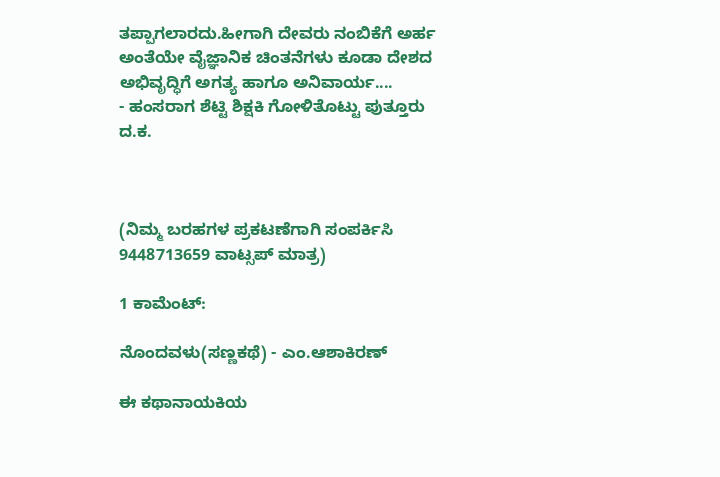ತಪ್ಪಾಗಲಾರದು.ಹೀಗಾಗಿ ದೇವರು ನಂಬಿಕೆಗೆ ಅರ್ಹ ಅಂತೆಯೇ ವೈಜ್ಞಾನಿಕ ಚಿಂತನೆಗಳು ಕೂಡಾ ದೇಶದ ಅಭಿವೃದ್ಧಿಗೆ ಅಗತ್ಯ ಹಾಗೂ ಅನಿವಾರ್ಯ....
- ಹಂಸರಾಗ ಶೆಟ್ಟಿ ಶಿಕ್ಷಕಿ ಗೋಳಿತೊಟ್ಟು ಪುತ್ತೂರು ದ.ಕ.



(ನಿಮ್ಮ ಬರಹಗಳ ಪ್ರಕಟಣೆಗಾಗಿ ಸಂಪರ್ಕಿಸಿ 9448713659 ವಾಟ್ಸಪ್ ಮಾತ್ರ)

1 ಕಾಮೆಂಟ್‌:

ನೊಂದವಳು(ಸಣ್ಣಕಥೆ) - ಎಂ.ಆಶಾಕಿರಣ್

ಈ ಕಥಾನಾಯಕಿಯ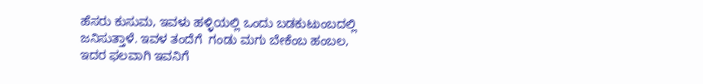ಹೆಸರು ಕುಸುಮ, ಇವಳು ಹಳ್ಳಿಯಲ್ಲಿ ಒಂದು ಬಡಕುಟುಂಬದಲ್ಲಿ ಜನಿಸುತ್ತಾಳೆ. ಇವಳ ತಂದೆಗೆ  ಗಂಡು ಮಗು ಬೇಕೆಂಬ ಹಂಬಲ, ಇದರ ಫಲವಾಗಿ ಇವನಿಗೆ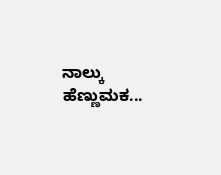ನಾಲ್ಕು ಹೆಣ್ಣುಮಕ...